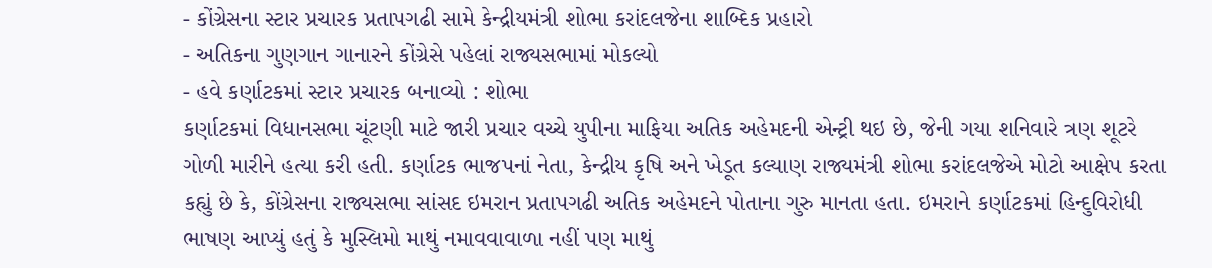- કોંગ્રેસના સ્ટાર પ્રચારક પ્રતાપગઢી સામે કેન્દ્રીયમંત્રી શોભા કરાંદલજેના શાબ્દિક પ્રહારો
- અતિકના ગુણગાન ગાનારને કોંગ્રેસે પહેલાં રાજ્યસભામાં મોકલ્યો
- હવે કર્ણાટકમાં સ્ટાર પ્રચારક બનાવ્યો : શોભા
કર્ણાટકમાં વિધાનસભા ચૂંટણી માટે જારી પ્રચાર વચ્ચે યુપીના માફિયા અતિક અહેમદની એન્ટ્રી થઇ છે, જેની ગયા શનિવારે ત્રણ શૂટરે ગોળી મારીને હત્યા કરી હતી. કર્ણાટક ભાજપનાં નેતા, કેન્દ્રીય કૃષિ અને ખેડૂત કલ્યાણ રાજ્યમંત્રી શોભા કરાંદલજેએ મોટો આક્ષેપ કરતા કહ્યું છે કે, કોંગ્રેસના રાજ્યસભા સાંસદ ઇમરાન પ્રતાપગઢી અતિક અહેમદને પોતાના ગુરુ માનતા હતા. ઇમરાને કર્ણાટકમાં હિન્દુવિરોધી ભાષણ આપ્યું હતું કે મુસ્લિમો માથું નમાવવાવાળા નહીં પણ માથું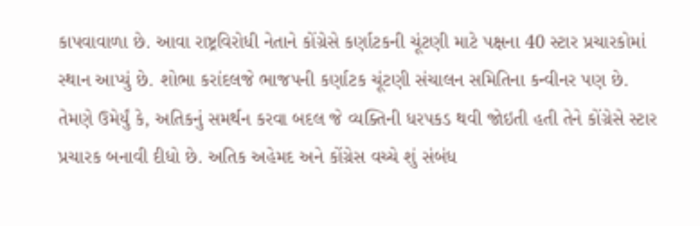કાપવાવાળા છે. આવા રાષ્ટ્રવિરોધી નેતાને કોંગ્રેસે કર્ણાટકની ચૂંટણી માટે પક્ષના 40 સ્ટાર પ્રચારકોમાં સ્થાન આપ્યું છે. શોભા કરાંદલજે ભાજપની કર્ણાટક ચૂંટણી સંચાલન સમિતિના કન્વીનર પણ છે.
તેમણે ઉમેર્યું કે, અતિકનું સમર્થન કરવા બદલ જે વ્યક્તિની ધરપકડ થવી જોઇતી હતી તેને કોંગ્રેસે સ્ટાર પ્રચારક બનાવી દીધો છે. અતિક અહેમદ અને કોંગ્રેસ વચ્ચે શું સંબંધ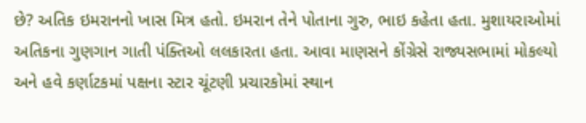છે? અતિક ઇમરાનનો ખાસ મિત્ર હતો. ઇમરાન તેને પોતાના ગુરુ, ભાઇ કહેતા હતા. મુશાયરાઓમાં અતિકના ગુણગાન ગાતી પંક્તિઓ લલકારતા હતા. આવા માણસને કોંગ્રેસે રાજ્યસભામાં મોકલ્યો અને હવે કર્ણાટકમાં પક્ષના સ્ટાર ચૂંટણી પ્રચારકોમાં સ્થાન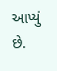આપ્યું છે.